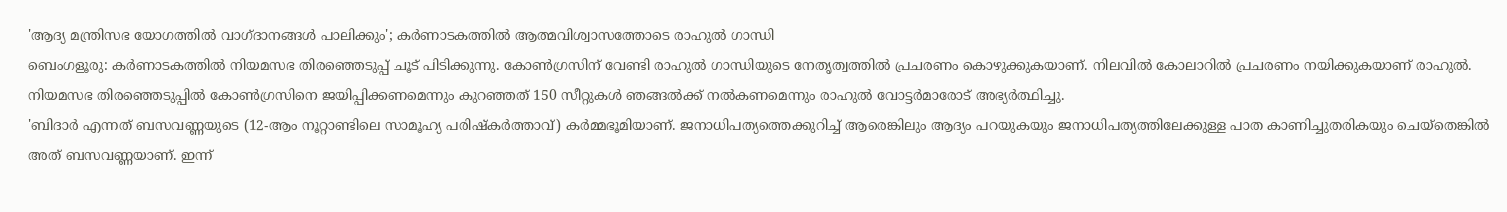'ആദ്യ മന്ത്രിസഭ യോഗത്തിൽ വാഗ്ദാനങ്ങൾ പാലിക്കും'; കർണാടകത്തിൽ ആത്മവിശ്വാസത്തോടെ രാഹുൽ ഗാന്ധി
ബെംഗളൂരു: കർണാടകത്തിൽ നിയമസഭ തിരഞ്ഞെടുപ്പ് ചൂട് പിടിക്കുന്നു. കോൺഗ്രസിന് വേണ്ടി രാഹുൽ ഗാന്ധിയുടെ നേതൃത്വത്തിൽ പ്രചരണം കൊഴുക്കുകയാണ്. നിലവിൽ കോലാറിൽ പ്രചരണം നയിക്കുകയാണ് രാഹുൽ. നിയമസഭ തിരഞ്ഞെടുപ്പിൽ കോൺഗ്രസിനെ ജയിപ്പിക്കണമെന്നും കുറഞ്ഞത് 150 സീറ്റുകൾ ഞങ്ങൽക്ക് നൽകണമെന്നും രാഹുൽ വോട്ടർമാരോട് അഭ്യർത്ഥിച്ചു.
'ബിദാർ എന്നത് ബസവണ്ണയുടെ (12-ആം നൂറ്റാണ്ടിലെ സാമൂഹ്യ പരിഷ്കർത്താവ്) കർമ്മഭൂമിയാണ്. ജനാധിപത്യത്തെക്കുറിച്ച് ആരെങ്കിലും ആദ്യം പറയുകയും ജനാധിപത്യത്തിലേക്കുള്ള പാത കാണിച്ചുതരികയും ചെയ്തെങ്കിൽ അത് ബസവണ്ണയാണ്. ഇന്ന്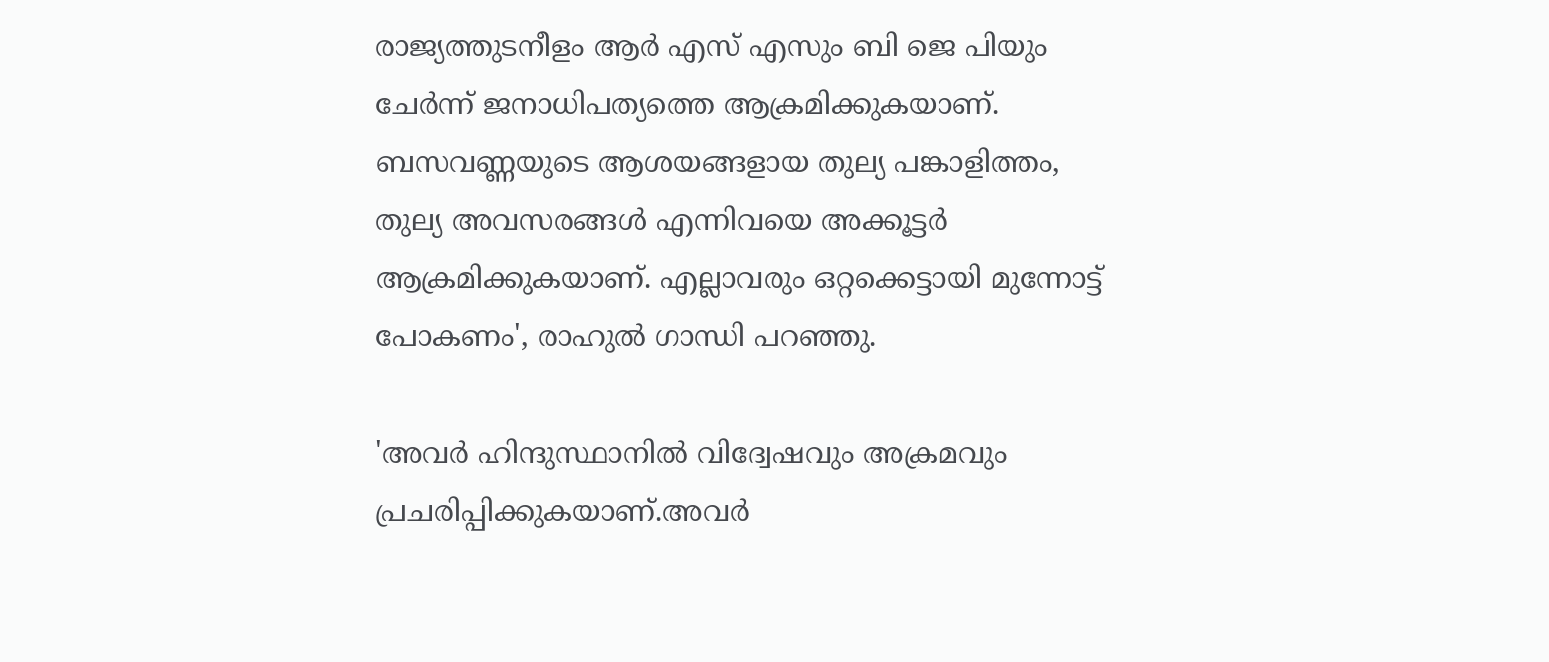രാജ്യത്തുടനീളം ആർ എസ് എസും ബി ജെ പിയും ചേർന്ന് ജനാധിപത്യത്തെ ആക്രമിക്കുകയാണ്. ബസവണ്ണയുടെ ആശയങ്ങളായ തുല്യ പങ്കാളിത്തം, തുല്യ അവസരങ്ങൾ എന്നിവയെ അക്കൂട്ടർ ആക്രമിക്കുകയാണ്. എല്ലാവരും ഒറ്റക്കെട്ടായി മുന്നോട്ട് പോകണം', രാഹുൽ ഗാന്ധി പറഞ്ഞു.

'അവർ ഹിന്ദുസ്ഥാനിൽ വിദ്വേഷവും അക്രമവും പ്രചരിപ്പിക്കുകയാണ്.അവർ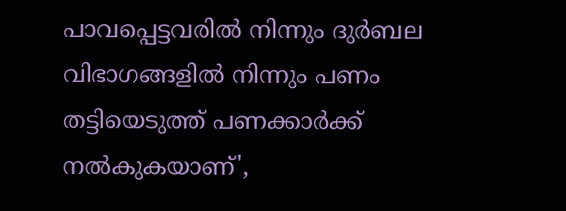പാവപ്പെട്ടവരിൽ നിന്നും ദുർബല വിഭാഗങ്ങളിൽ നിന്നും പണം തട്ടിയെടുത്ത് പണക്കാർക്ക് നൽകുകയാണ്',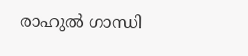രാഹുൽ ഗാന്ധി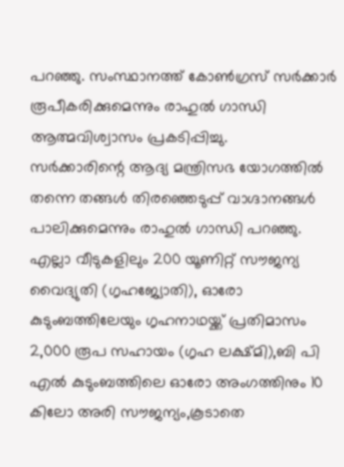പറഞ്ഞു. സംസ്ഥാനത്ത് കോൺഗ്രസ് സർക്കാർ രൂപീകരിക്കുമെന്നും രാഹുൽ ഗാന്ധി ആത്മവിശ്വാസം പ്രകടിപ്പിച്ചു.
സർക്കാരിന്റെ ആദ്യ മന്ത്രിസഭ യോഗത്തിൽ തന്നെ തങ്ങൾ തിരഞ്ഞെടുപ്പ് വാഗ്ദാനങ്ങൾ പാലിക്കുമെന്നും രാഹുൽ ഗാന്ധി പറഞ്ഞു.
എല്ലാ വീടുകളിലും 200 യൂണിറ്റ് സൗജന്യ വൈദ്യുതി (ഗൃഹജ്യോതി), ഓരോ കുടുംബത്തിലേയും ഗൃഹനാഥയ്ക്ക് പ്രതിമാസം 2,000 രൂപ സഹായം (ഗൃഹ ലക്ഷ്മി),ബി പി എൽ കുടുംബത്തിലെ ഓരോ അംഗത്തിനും 10 കിലോ അരി സൗജന്യം,കൂടാതെ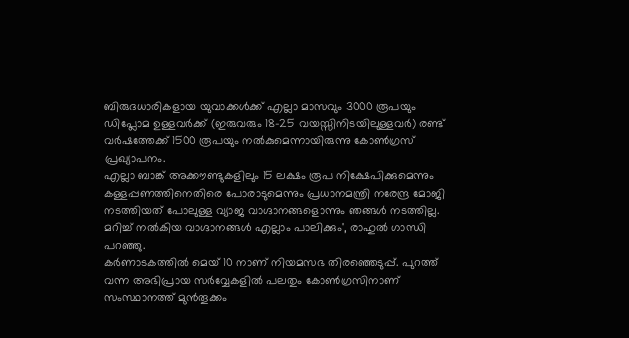ബിരുദധാരികളായ യുവാക്കൾക്ക് എല്ലാ മാസവും 3000 രൂപയും ഡിപ്ലോമ ഉള്ളവർക്ക് (ഇരുവരും 18-25 വയസ്സിനിടയിലുള്ളവർ) രണ്ട് വർഷത്തേക്ക് 1500 രൂപയും നൽകുമെന്നായിരുന്നു കോൺഗ്രസ് പ്രഖ്യാപനം.
എല്ലാ ബാങ്ക് അക്കൗണ്ടുകളിലും 15 ലക്ഷം രൂപ നിക്ഷേപിക്കുമെന്നും കള്ളപ്പണത്തിനെതിരെ പോരാടുമെന്നും പ്രധാനമന്ത്രി നരേന്ദ്ര മോജി നടത്തിയത് പോലുള്ള വ്യാജ വാഗ്ദാനങ്ങളൊന്നും ഞങ്ങൾ നടത്തില്ല. മറിച്ച് നൽകിയ വാഗ്ദാനങ്ങൾ എല്ലാം പാലിക്കും', രാഹുൽ ഗാന്ധി പറഞ്ഞു.
കർണാടകത്തിൽ മെയ് 10 നാണ് നിയമസഭ തിരഞ്ഞെടുപ്പ്. പുറത്ത് വന്ന അഭിപ്രായ സർവ്വേകളിൽ പലതും കോൺഗ്രസിനാണ് സംസ്ഥാനത്ത് മുൻതൂക്കം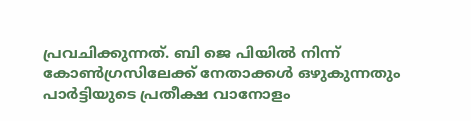പ്രവചിക്കുന്നത്. ബി ജെ പിയിൽ നിന്ന് കോൺഗ്രസിലേക്ക് നേതാക്കൾ ഒഴുകുന്നതും പാർട്ടിയുടെ പ്രതീക്ഷ വാനോളം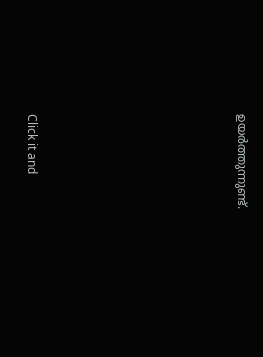ഉയർത്തുന്നുണ്ട്.












Click it and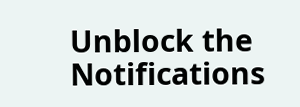Unblock the Notifications